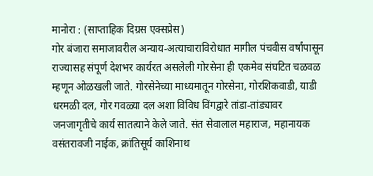मानोरा : (साप्ताहिक दिग्रस एक्सप्रेस)
गोर बंजारा समाजावरील अन्याय-अत्याचाराविरोधात मागील पंचवीस वर्षांपासून राज्यासह संपूर्ण देशभर कार्यरत असलेली गोरसेना ही एकमेव संघटित चळवळ म्हणून ओळखली जाते. गोरसेनेच्या माध्यमातून गोरसेना, गोरशिकवाडी, याडी धरमळी दल, गोर गवळ्या दल अशा विविध विंगद्वारे तांडा-तांड्यावर जनजागृतीचे कार्य सातत्याने केले जाते. संत सेवालाल महाराज, महानायक वसंतरावजी नाईक, क्रांतिसूर्य काशिनाथ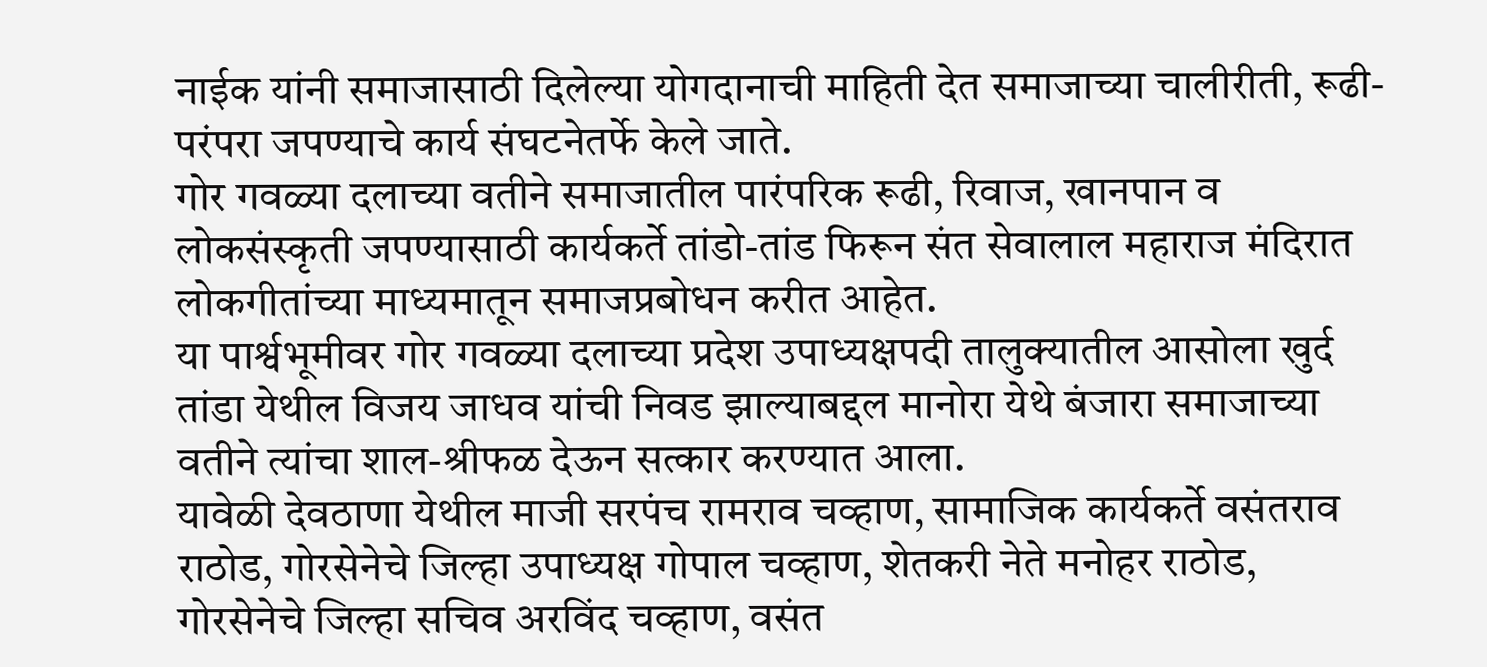नाईक यांनी समाजासाठी दिलेल्या योगदानाची माहिती देत समाजाच्या चालीरीती, रूढी-परंपरा जपण्याचे कार्य संघटनेतर्फे केले जाते.
गोर गवळ्या दलाच्या वतीने समाजातील पारंपरिक रूढी, रिवाज, खानपान व लोकसंस्कृती जपण्यासाठी कार्यकर्ते तांडो-तांड फिरून संत सेवालाल महाराज मंदिरात लोकगीतांच्या माध्यमातून समाजप्रबोधन करीत आहेत.
या पार्श्वभूमीवर गोर गवळ्या दलाच्या प्रदेश उपाध्यक्षपदी तालुक्यातील आसोला खुर्द तांडा येथील विजय जाधव यांची निवड झाल्याबद्दल मानोरा येथे बंजारा समाजाच्या वतीने त्यांचा शाल-श्रीफळ देऊन सत्कार करण्यात आला.
यावेळी देवठाणा येथील माजी सरपंच रामराव चव्हाण, सामाजिक कार्यकर्ते वसंतराव राठोड, गोरसेनेचे जिल्हा उपाध्यक्ष गोपाल चव्हाण, शेतकरी नेते मनोहर राठोड, गोरसेनेचे जिल्हा सचिव अरविंद चव्हाण, वसंत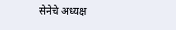सेनेचे अध्यक्ष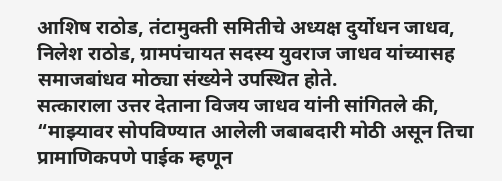आशिष राठोड, तंटामुक्ती समितीचे अध्यक्ष दुर्योधन जाधव, निलेश राठोड, ग्रामपंचायत सदस्य युवराज जाधव यांच्यासह समाजबांधव मोठ्या संख्येने उपस्थित होते.
सत्काराला उत्तर देताना विजय जाधव यांनी सांगितले की, “माझ्यावर सोपविण्यात आलेली जबाबदारी मोठी असून तिचा प्रामाणिकपणे पाईक म्हणून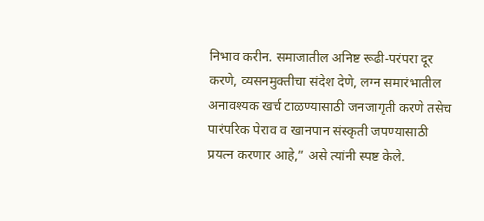निभाव करीन. समाजातील अनिष्ट रूढी-परंपरा दूर करणे, व्यसनमुक्तीचा संदेश देणे, लग्न समारंभातील अनावश्यक खर्च टाळण्यासाठी जनजागृती करणे तसेच पारंपरिक पेराव व खानपान संस्कृती जपण्यासाठी प्रयत्न करणार आहे,” असे त्यांनी स्पष्ट केले.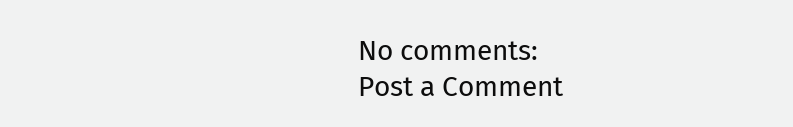No comments:
Post a Comment